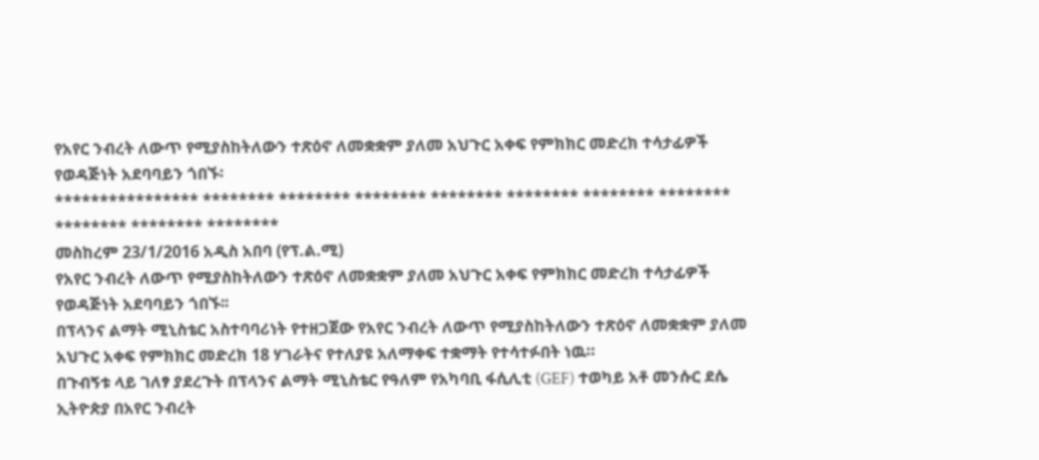የአየር ንብረት ለውጥ የሚያስከትለውን ተጽዕኖ ለመቋቋም ያለመ አህጉር አቀፍ የምክክር መድረክ ተሳታፊዎች የወዳጅነት አደባባይን ጎበኙ፡
**************** ******** ******** ******** ******** ******** ******** ******** ******** ******** ********
መስከረም 23/1/2016 አዲስ አበባ (የፕ.ል.ሚ)
የአየር ንብረት ለውጥ የሚያስከትለውን ተጽዕኖ ለመቋቋም ያለመ አህጉር አቀፍ የምክክር መድረክ ተሳታፊዎች የወዳጅነት አደባባይን ጎበኙ፡፡
በፕላንና ልማት ሚኒስቴር አስተባባሪነት የተዘጋጀው የአየር ንብረት ለውጥ የሚያስከትለውን ተጽዕኖ ለመቋቋም ያለመ አህጉር አቀፍ የምክክር መድረክ 18 ሃገራትና የተለያዩ አለማቀፍ ተቋማት የተሳተፉበት ነዉ።
በጉብኝቱ ላይ ገለፃ ያደረጉት በፕላንና ልማት ሚኒስቴር የዓለም የአካባቢ ፋሲሊቲ (GEF) ተወካይ አቶ መንሱር ደሴ ኢትዮጵያ በአየር ንብረት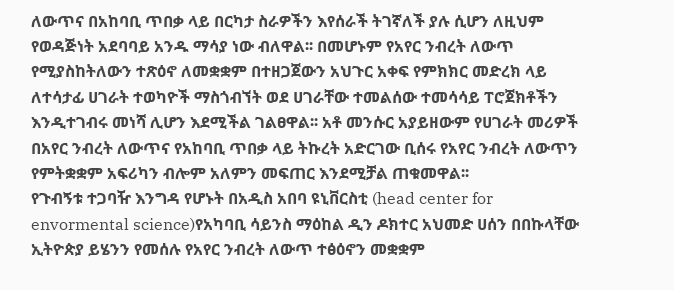ለውጥና በአከባቢ ጥበቃ ላይ በርካታ ስራዎችን እየሰራች ትገኛለች ያሉ ሲሆን ለዚህም የወዳጅነት አደባባይ አንዱ ማሳያ ነው ብለዋል፡፡ በመሆኑም የአየር ንብረት ለውጥ የሚያስከትለውን ተጽዕኖ ለመቋቋም በተዘጋጀውን አህጉር አቀፍ የምክክር መድረክ ላይ ለተሳታፊ ሀገራት ተወካዮች ማስጎብኘት ወደ ሀገራቸው ተመልሰው ተመሳሳይ ፐሮጀክቶችን እንዲተገብሩ መነሻ ሊሆን እደሚችል ገልፀዋል፡፡ አቶ መንሱር አያይዘውም የሀገራት መሪዎች በአየር ንብረት ለውጥና የአከባቢ ጥበቃ ላይ ትኩረት አድርገው ቢሰሩ የአየር ንብረት ለውጥን የምትቋቋም አፍሪካን ብሎም አለምን መፍጠር እንደሚቻል ጠቁመዋል፡፡
የጉብኝቱ ተጋባዥ እንግዳ የሆኑት በአዲስ አበባ ዩኒቨርስቲ (head center for envormental science)የአካባቢ ሳይንስ ማዕከል ዲን ዶክተር አህመድ ሀሰን በበኩላቸው ኢትዮጵያ ይሄንን የመሰሉ የአየር ንብረት ለውጥ ተፅዕኖን መቋቋም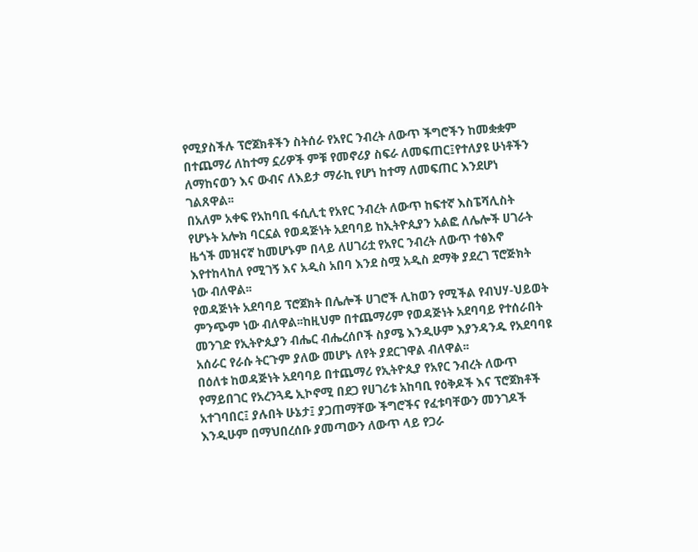የሚያስችሉ ፕሮጀክቶችን ስትሰራ የአየር ንብረት ለውጥ ችግሮችን ከመቋቋም በተጨማሪ ለከተማ ኗሪዎች ምቹ የመኖሪያ ስፍራ ለመፍጠር፤የተለያዩ ሁነቶችን ለማከናወን እና ውብና ለእይታ ማራኪ የሆነ ከተማ ለመፍጠር እንደሆነ ገልጸዋል፡፡
በአለም አቀፍ የአከባቢ ፋሲሊቲ የአየር ንብረት ለውጥ ከፍተኛ እስፔሻሊስት የሆኑት አሎክ ባርኗል የወዳጅነት አደባባይ ከኢትዮጲያን አልፎ ለሌሎች ሀገራት ዜጎች መዝናኛ ከመሆኑም በላይ ለሀገሪቷ የአየር ንብረት ለውጥ ተፅእኖ እየተከላከለ የሚገኝ እና አዲስ አበባ እንደ ስሟ አዲስ ደማቅ ያደረገ ፕሮጅክት ነው ብለዋል፡፡
የወዳጅነት አደባባይ ፕሮጀክት በሌሎች ሀገሮች ሊከወን የሚችል የብህሃ-ህይወት ምንጭም ነው ብለዋል፡፡ከዚህም በተጨማሪም የወዳጅነት አደባባይ የተሰራበት መንገድ የኢትዮጲያን ብሔር ብሔረሰቦች ስያሜ እንዲሁም እያንዳንዱ የአደባባዩ አሰራር የራሱ ትርጉም ያለው መሆኑ ለየት ያደርገዋል ብለዋል፡፡
በዕለቱ ከወዳጅነት አደባባይ በተጨማሪ የኢትዮጲያ የአየር ንብረት ለውጥ የማይበገር የአረንጓዴ ኢኮኖሚ በደጋ የሀገሪቱ አከባቢ የዕቅዶች እና ፕሮጀክቶች አተገባበር፤ ያሉበት ሁኔታ፤ ያጋጠማቸው ችግሮችና የፈቱባቸውን መንገዶች እንዲሁም በማህበረሰቡ ያመጣውን ለውጥ ላይ የጋራ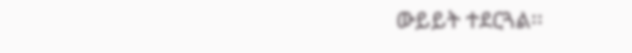ውይይት ተደርጓል፡፡